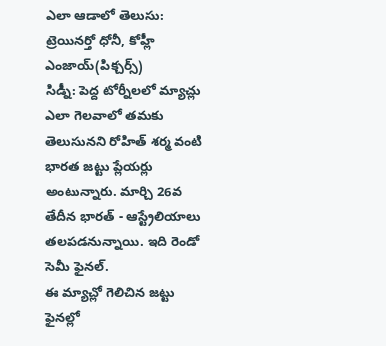ఎలా ఆడాలో తెలుసు: ట్రెయినర్తో ధోనీ, కోహ్లీ ఎంజాయ్(పిక్చర్స్)
సిడ్నీ: పెద్ద టోర్నీలలో మ్యాచ్లు ఎలా గెలవాలో తమకు తెలుసునని రోహిత్ శర్మ వంటి భారత జట్టు ప్లేయర్లు అంటున్నారు. మార్చి 26వ తేదీన భారత్ - ఆస్ట్రేలియాలు తలపడనున్నాయి. ఇది రెండో సెమీ ఫైనల్.
ఈ మ్యాచ్లో గెలిచిన జట్టు ఫైనల్లో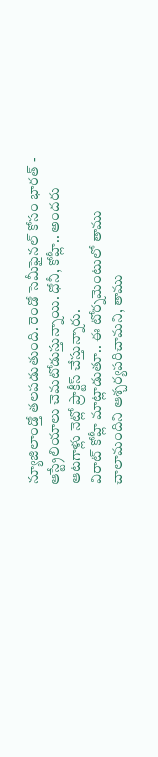న్యూజిలాండ్తో తలపడుతుంది. రెండో సెమీఫైనల్ కోసం భారత్ - ఆస్ట్రేలియాలు చెమటోడుస్తున్నాయి. ధోనీ, కోహ్లీ.. అందరు ఆటగాళ్లు నెట్లో ప్రాక్టీస్ చేస్తున్నారు.
విరాట్ కోహ్లీ మాట్లాడుతూ.. ఈ టోర్నమెంటులో తాము చాలామందిని ఆశ్చర్యపరిచామని, తాము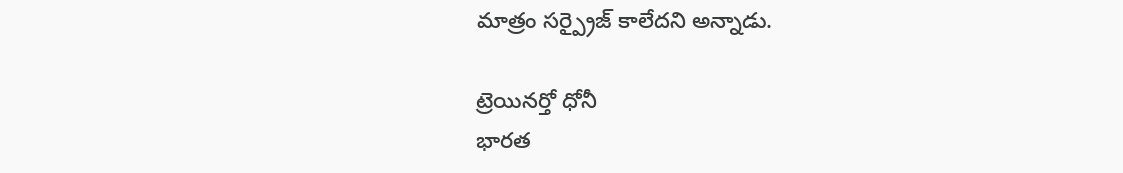మాత్రం సర్ప్రైజ్ కాలేదని అన్నాడు.

ట్రెయినర్తో ధోనీ
భారత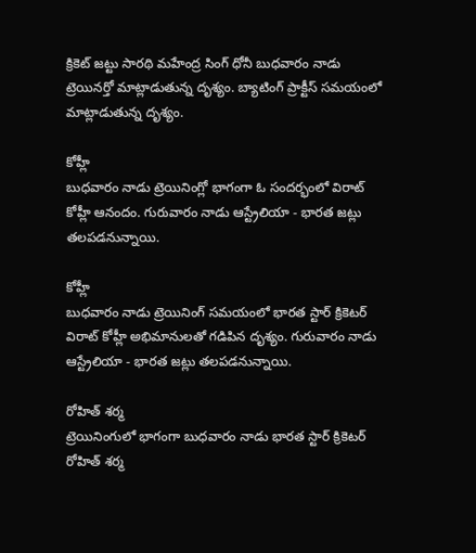క్రికెట్ జట్టు సారథి మహేంద్ర సింగ్ ధోనీ బుధవారం నాడు ట్రెయినర్తో మాట్లాడుతున్న దృశ్యం. బ్యాటింగ్ ప్రాక్టీస్ సమయంలో మాట్లాడుతున్న దృశ్యం.

కోహ్లీ
బుధవారం నాడు ట్రెయినింగ్లో భాగంగా ఓ సందర్భంలో విరాట్ కోహ్లీ ఆనందం. గురువారం నాడు ఆస్ట్రేలియా - భారత జట్లు తలపడనున్నాయి.

కోహ్లీ
బుధవారం నాడు ట్రెయినింగ్ సమయంలో భారత స్టార్ క్రికెటర్ విరాట్ కోహ్లీ అభిమానులతో గడిపిన దృశ్యం. గురువారం నాడు ఆస్ట్రేలియా - భారత జట్లు తలపడనున్నాయి.

రోహిత్ శర్మ
ట్రెయినింగులో భాగంగా బుధవారం నాడు భారత స్టార్ క్రికెటర్ రోహిత్ శర్మ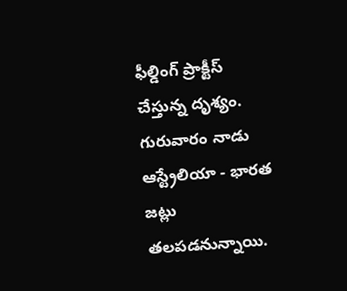ఫీల్డింగ్ ప్రాక్టీస్ చేస్తున్న దృశ్యం. గురువారం నాడు ఆస్ట్రేలియా - భారత జట్లు తలపడనున్నాయి.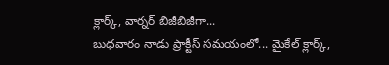క్లార్క్, వార్నర్ బిజీబిజీగా...
బుధవారం నాడు ప్రాక్టీస్ సమయంలో... మైకేల్ క్లార్క్,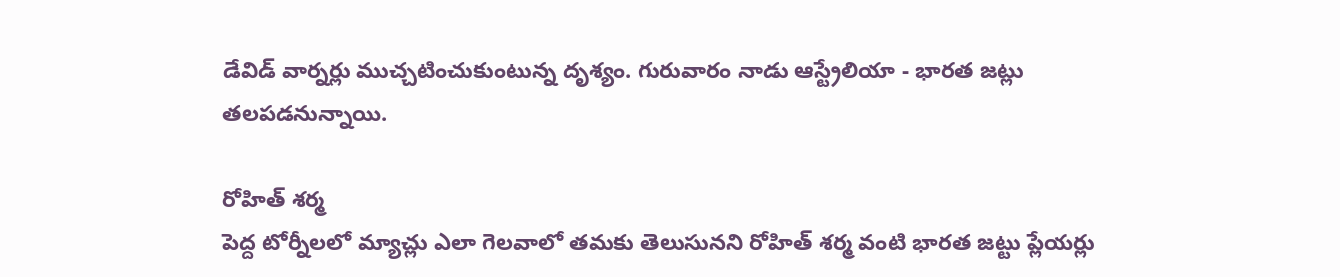డేవిడ్ వార్నర్లు ముచ్చటించుకుంటున్న దృశ్యం. గురువారం నాడు ఆస్ట్రేలియా - భారత జట్లు తలపడనున్నాయి.

రోహిత్ శర్మ
పెద్ద టోర్నీలలో మ్యాచ్లు ఎలా గెలవాలో తమకు తెలుసునని రోహిత్ శర్మ వంటి భారత జట్టు ప్లేయర్లు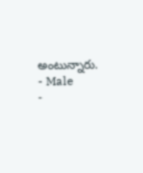అంటున్నారు.
- Male
-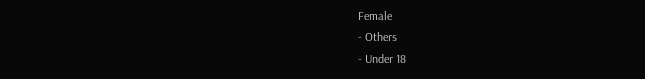Female
- Others
- Under 18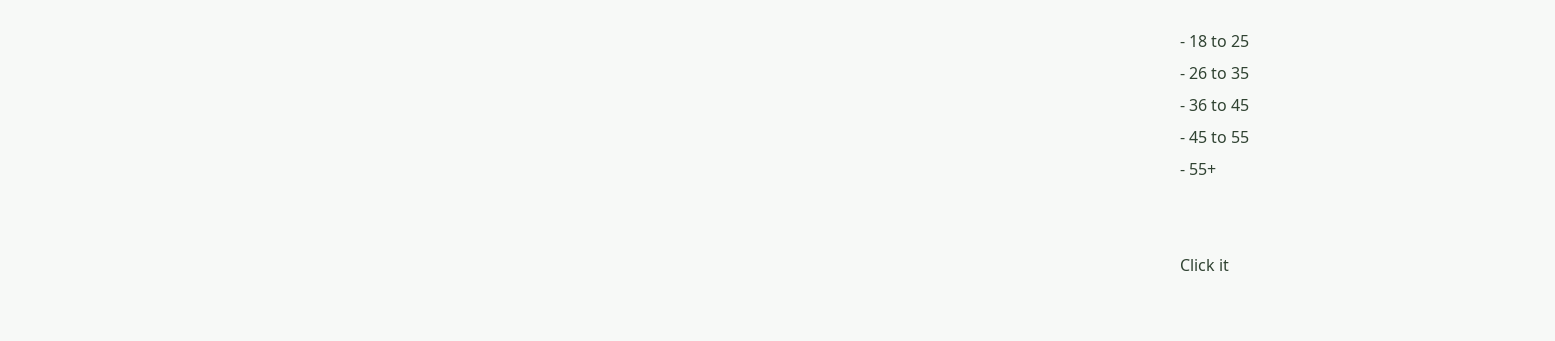- 18 to 25
- 26 to 35
- 36 to 45
- 45 to 55
- 55+


Click it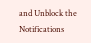and Unblock the Notifications